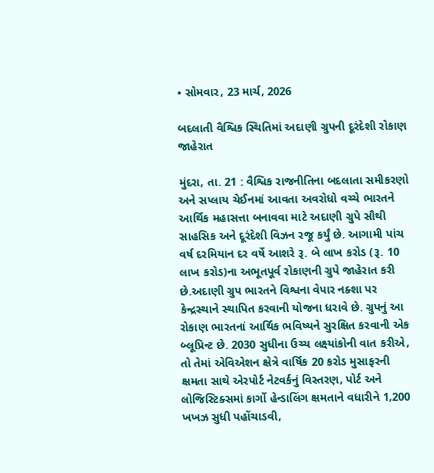• સોમવાર, 23 માર્ચ, 2026

બદલાતી વૈશ્વિક સ્થિતિમાં અદાણી ગ્રુપની દૂરંદેશી રોકાણ જાહેરાત

મુંદરા, તા. 21 : વૈશ્વિક રાજનીતિના બદલાતા સમીકરણો અને સપ્લાય ચેઈનમાં આવતા અવરોધો વચ્ચે ભારતને આર્થિક મહાસત્તા બનાવવા માટે અદાણી ગ્રુપે સૌથી સાહસિક અને દૂરંદેશી વિઝન રજૂ કર્યું છે. આગામી પાંચ વર્ષ દરમિયાન દર વર્ષે આશરે રૂ. બે લાખ કરોડ (રૂ. 10 લાખ કરોડ)ના અભૂતપૂર્વ રોકાણની ગ્રુપે જાહેરાત કરી છે.અદાણી ગ્રુપ ભારતને વિશ્વના વેપાર નક્શા પર કેન્દ્રસ્થાને સ્થાપિત કરવાની યોજના ધરાવે છે. ગ્રુપનું આ રોકાણ ભારતનાં આર્થિક ભવિષ્યને સુરક્ષિત કરવાની એક બ્લૂપ્રિન્ટ છે. 2030 સુધીના ઉચ્ચ લક્ષ્યાંકોની વાત કરીએ, તો તેમાં એવિએશન ક્ષેત્રે વાર્ષિક 20 કરોડ મુસાફરની ક્ષમતા સાથે એરપોર્ટ નેટવર્કનું વિસ્તરણ, પોર્ટ અને લોજિસ્ટિક્સમાં કાર્ગો હેન્ડાલિંગ ક્ષમતાને વધારીને 1,200 ખખઝ સુધી પહોંચાડવી,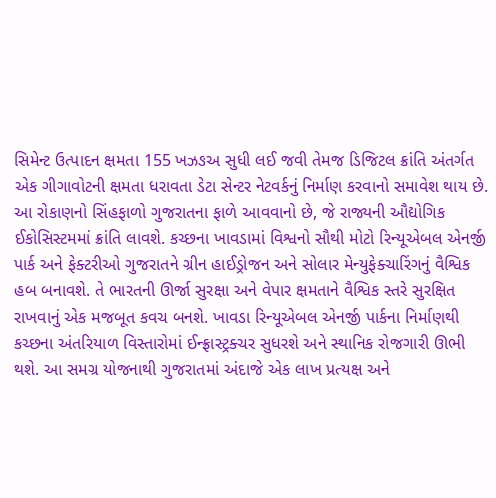સિમેન્ટ ઉત્પાદન ક્ષમતા 155 ખઝઙઅ સુધી લઈ જવી તેમજ ડિજિટલ ક્રાંતિ અંતર્ગત એક ગીગાવોટની ક્ષમતા ધરાવતા ડેટા સેન્ટર નેટવર્કનું નિર્માણ કરવાનો સમાવેશ થાય છે. આ રોકાણનો સિંહફાળો ગુજરાતના ફાળે આવવાનો છે, જે રાજ્યની ઔદ્યોગિક ઈકોસિસ્ટમમાં ક્રાંતિ લાવશે. કચ્છના ખાવડામાં વિશ્વનો સૌથી મોટો રિન્યૂએબલ એનર્જી પાર્ક અને ફેક્ટરીઓ ગુજરાતને ગ્રીન હાઈડ્રોજન અને સોલાર મેન્યુફેક્ચારિંગનું વૈશ્વિક હબ બનાવશે. તે ભારતની ઊર્જા સુરક્ષા અને વેપાર ક્ષમતાને વૈશ્વિક સ્તરે સુરક્ષિત રાખવાનું એક મજબૂત કવચ બનશે. ખાવડા રિન્યૂએબલ એનર્જી પાર્કના નિર્માણથી કચ્છના અંતરિયાળ વિસ્તારોમાં ઈન્ફ્રાસ્ટ્રક્ચર સુધરશે અને સ્થાનિક રોજગારી ઊભી થશે. આ સમગ્ર યોજનાથી ગુજરાતમાં અંદાજે એક લાખ પ્રત્યક્ષ અને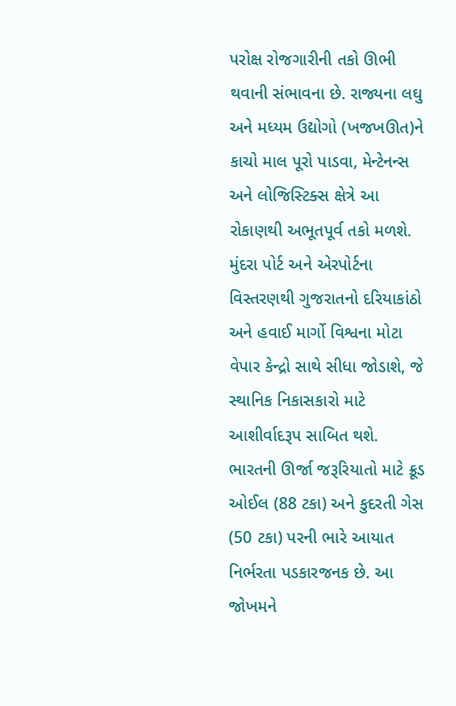પરોક્ષ રોજગારીની તકો ઊભી થવાની સંભાવના છે. રાજ્યના લઘુ અને મધ્યમ ઉદ્યોગો (ખજખઊત)ને કાચો માલ પૂરો પાડવા, મેન્ટેનન્સ અને લોજિસ્ટિક્સ ક્ષેત્રે આ રોકાણથી અભૂતપૂર્વ તકો મળશે. મુંદરા પોર્ટ અને એરપોર્ટના વિસ્તરણથી ગુજરાતનો દરિયાકાંઠો અને હવાઈ માર્ગો વિશ્વના મોટા વેપાર કેન્દ્રો સાથે સીધા જોડાશે, જે સ્થાનિક નિકાસકારો માટે આશીર્વાદરૂપ સાબિત થશે.  ભારતની ઊર્જા જરૂરિયાતો માટે ક્રૂડ ઓઈલ (88 ટકા) અને કુદરતી ગેસ (50 ટકા) પરની ભારે આયાત નિર્ભરતા પડકારજનક છે. આ જોખમને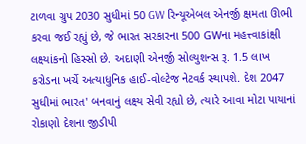ટાળવા ગ્રુપ 2030 સુધીમાં 50 GW રિન્યૂએબલ એનર્જી ક્ષમતા ઊભી કરવા જઈ રહ્યું છે, જે ભારત સરકારના 500 GWના મહત્ત્વાકાંક્ષી લક્ષ્યાંકનો હિસ્સો છે. અદાણી એનર્જી સોલ્યુશન્સ રૂ. 1.5 લાખ કરોડના ખર્ચે અત્યાધુનિક હાઈ-વોલ્ટેજ નેટવર્ક સ્થાપશે. દેશ 2047 સુધીમાં ભારત' બનવાનું લક્ષ્ય સેવી રહ્યો છે, ત્યારે આવા મોટા પાયાનાં રોકાણો દેશના જીડીપી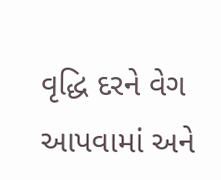વૃદ્ધિ દરને વેગ આપવામાં અને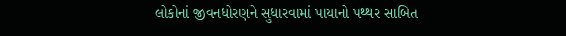લોકોનાં જીવનધોરણને સુધારવામાં પાયાનો પથ્થર સાબિત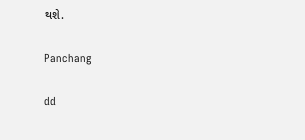થશે.

Panchang

dd